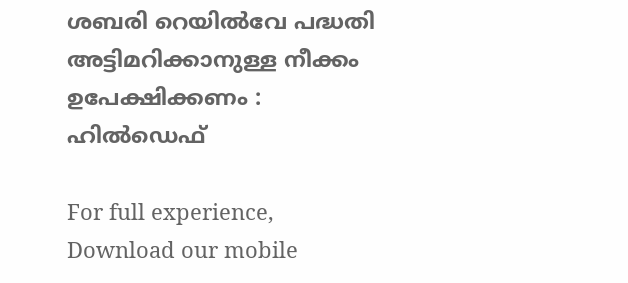ശബരി റെയിൽവേ പദ്ധതി അട്ടിമറിക്കാനുള്ള നീക്കം ഉപേക്ഷിക്കണം : ഹിൽഡെഫ്

For full experience, Download our mobile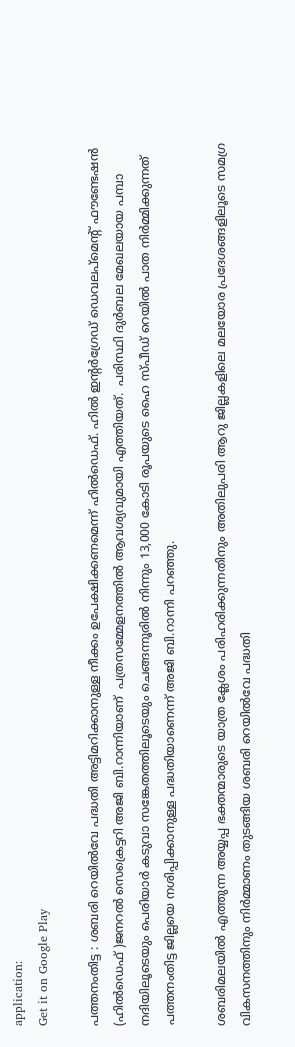application:
Get it on Google Play

പത്തനംതിട്ട : ശബരി റെയിൽവേ പദ്ധതി അട്ടിമറിക്കാനുള്ള നീക്കം ഉപേക്ഷിക്കണമെന്ന് ഹിൽഡെഫ്. ഹിൽ ഇന്റർഗ്രേഡ് ഡെവലപ്മെന്റ് ഫൗണ്ടേഷൻ (ഹിൽഡെഫ് )ജനറൽ സെക്രെട്ടറി അജി ബി.റാന്നിയാണ്  പത്രസമ്മേളനത്തിൽ ആവശ്യവുമായി എത്തിയത്.  പരിസ്ഥി ദുര്‍ബല മേഖലയായ പമ്പാ നദിയിലൂടെയും പെരിയാര്‍ കടുവാ സങ്കേതത്തിലൂടെയും ചെങ്ങന്നൂരില്‍ നിന്നും 13,000 കോടി രൂപയുടെ ഹൈ സ്പീഡ് റെയില്‍ പാത നിര്‍മ്മിക്കുന്നത് പത്തനംതിട്ട ജില്ലയെ നശിപ്പിക്കാനുള്ള പദ്ധതിയാണെന്ന് അജി ബി.റാന്നി പറഞ്ഞു.

ശബരിമലയിൽ എത്തുന്ന അയ്യപ്പ ഭക്തന്മാരുടെ യാത്ര ക്ലേശം പരിഹരിക്കുന്നതിനും അതിലുപരി ആറു ജില്ലകളിലെ മലയോര പ്രദേശങ്ങളിലൂടെ സമഗ്ര വികസനത്തിനും നിർമ്മാണം തുടങ്ങിയ ശബരി റെയിൽവേ പദ്ധതി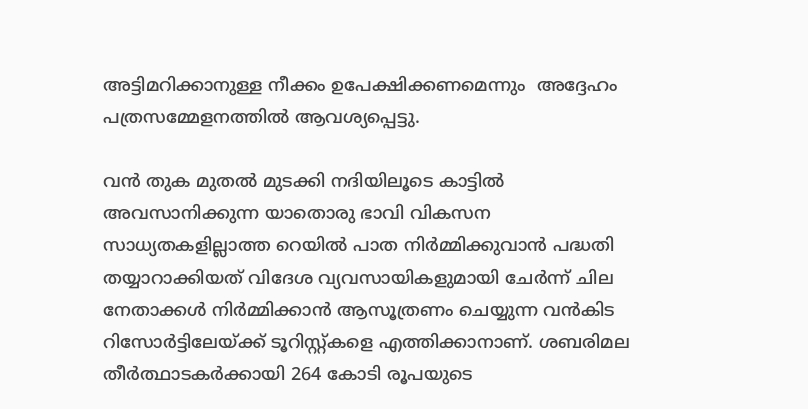അട്ടിമറിക്കാനുള്ള നീക്കം ഉപേക്ഷിക്കണമെന്നും  അദ്ദേഹം പത്രസമ്മേളനത്തിൽ ആവശ്യപ്പെട്ടു.

വന്‍ തുക മുതൽ മുടക്കി നദിയിലൂടെ കാട്ടില്‍ അവസാനിക്കുന്ന യാതൊരു ഭാവി വികസന സാധ്യതകളില്ലാത്ത റെയില്‍ പാത നിര്‍മ്മിക്കുവാന്‍ പദ്ധതി തയ്യാറാക്കിയത് വിദേശ വ്യവസായികളുമായി ചേര്‍ന്ന് ചില നേതാക്കൾ നിര്‍മ്മിക്കാന്‍ ആസൂത്രണം ചെയ്യുന്ന വന്‍കിട റിസോര്‍ട്ടിലേയ്ക്ക് ടൂറിസ്റ്റ്കളെ എത്തിക്കാനാണ്. ശബരിമല തീര്‍ത്ഥാടകര്‍ക്കായി 264 കോടി രൂപയുടെ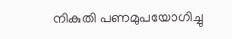നികുതി പണമുപയോഗിച്ചു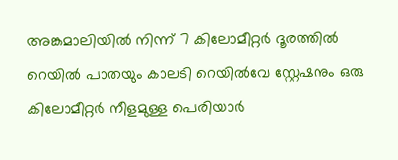അങ്കമാലിയില്‍ നിന്ന് 7 കിലോമീറ്റര്‍ ദൂരത്തില്‍ റെയില്‍ പാതയും കാലടി റെയില്‍വേ സ്റ്റേഷനും ഒരു കിലോമീറ്റര്‍ നീളമുള്ള പെരിയാര്‍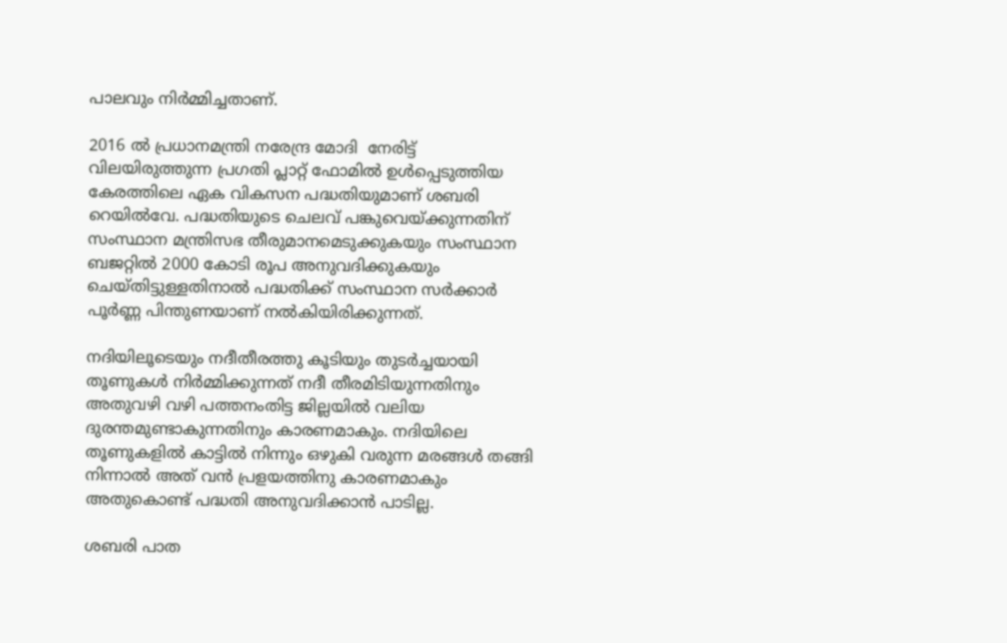പാലവും നിര്‍മ്മിച്ചതാണ്.

2016 ല്‍ പ്രധാനമന്ത്രി നരേന്ദ്ര മോദി  നേരിട്ട് വിലയിരുത്തുന്ന പ്രഗതി പ്ലാറ്റ് ഫോമില്‍ ഉള്‍പ്പെടുത്തിയ കേരത്തിലെ ഏക വികസന പദ്ധതിയുമാണ് ശബരി റെയില്‍വേ. പദ്ധതിയുടെ ചെലവ് പങ്കുവെയ്ക്കുന്നതിന് സംസ്ഥാന മന്ത്രിസഭ തീരുമാനമെടുക്കുകയും സംസ്ഥാന ബജറ്റില്‍ 2000 കോടി രൂപ അനുവദിക്കുകയും ചെയ്തിട്ടുള്ളതിനാല്‍ പദ്ധതിക്ക് സംസ്ഥാന സർക്കാർ പൂർണ്ണ പിന്തുണയാണ് നൽകിയിരിക്കുന്നത്.

നദിയിലൂടെയും നദീതീരത്തു കൂടിയും തുടര്‍ച്ചയായി തൂണുകള്‍ നിര്‍മ്മിക്കുന്നത് നദീ തീരമിടിയുന്നതിനും അതുവഴി വഴി പത്തനംതിട്ട ജില്ലയിൽ വലിയ ദുരന്തമുണ്ടാകുന്നതിനും കാരണമാകും. നദിയിലെ തൂണുകളില്‍ കാട്ടില്‍ നിന്നും ഒഴുകി വരുന്ന മരങ്ങള്‍ തങ്ങി നിന്നാൽ അത് വന്‍ പ്രളയത്തിനു കാരണമാകും അതുകൊണ്ട് പദ്ധതി അനുവദിക്കാന്‍ പാടില്ല.

ശബരി പാത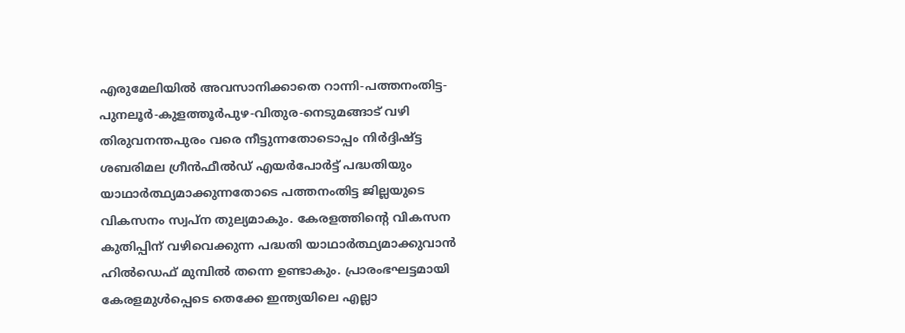എരുമേലിയിൽ അവസാനിക്കാതെ റാന്നി-പത്തനംതിട്ട-പുനലൂർ-കുളത്തൂർപുഴ-വിതുര-നെടുമങ്ങാട് വഴി തിരുവനന്തപുരം വരെ നീട്ടുന്നതോടൊപ്പം നിർദ്ദിഷ്ട്ട ശബരിമല ഗ്രീൻഫീൽഡ് എയർപോർട്ട് പദ്ധതിയും യാഥാർത്ഥ്യമാക്കുന്നതോടെ പത്തനംതിട്ട ജില്ലയുടെ വികസനം സ്വപ്ന തുല്യമാകും. കേരളത്തിന്‍റെ വികസന കുതിപ്പിന് വഴിവെക്കുന്ന പദ്ധതി യാഥാർത്ഥ്യമാക്കുവാൻ ഹിൽഡെഫ് മുമ്പിൽ തന്നെ ഉണ്ടാകും. പ്രാരംഭഘട്ടമായി കേരളമുൾപ്പെടെ തെക്കേ ഇന്ത്യയിലെ എല്ലാ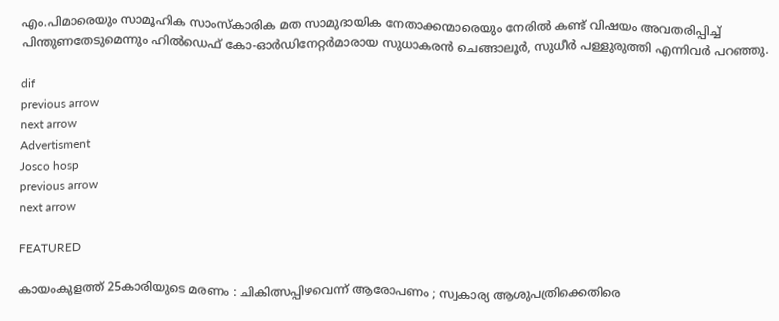എം.പിമാരെയും സാമൂഹിക സാംസ്കാരിക മത സാമുദായിക നേതാക്കന്മാരെയും നേരിൽ കണ്ട് വിഷയം അവതരിപ്പിച്ച് പിന്തുണതേടുമെന്നും ഹിൽഡെഫ് കോ-ഓർഡിനേറ്റർമാരായ സുധാകരൻ ചെങ്ങാലൂർ, സുധീർ പള്ളുരുത്തി എന്നിവർ പറഞ്ഞു.

dif
previous arrow
next arrow
Advertisment
Josco hosp
previous arrow
next arrow

FEATURED

കായംകുളത്ത് 25കാരിയുടെ മരണം : ചികിത്സപ്പിഴവെന്ന് ആരോപണം ; സ്വകാര്യ ആശുപത്രിക്കെതിരെ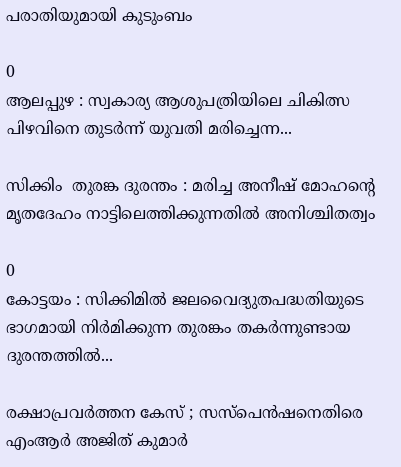പരാതിയുമായി കുടുംബം

0
ആലപ്പുഴ : സ്വകാര്യ ആശുപത്രിയിലെ ചികിത്സ പിഴവിനെ തുടര്‍ന്ന് യുവതി മരിച്ചെന്ന...

സിക്കിം  തുരങ്ക ദുരന്തം : മരിച്ച അനീഷ് മോഹന്റെ മൃതദേഹം നാട്ടിലെത്തിക്കുന്നതിൽ അനിശ്ചിതത്വം

0
കോട്ടയം : സിക്കിമിൽ ജലവൈദ്യുതപദ്ധതിയുടെ ഭാഗമായി നിർമിക്കുന്ന തുരങ്കം തകർന്നുണ്ടായ ദുരന്തത്തിൽ...

രക്ഷാപ്രവർത്തന കേസ് ; സസ്പെൻഷനെതിരെ എംആർ അജിത് കുമാർ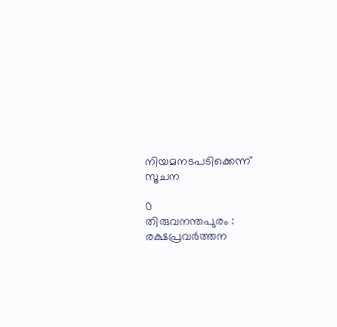നിയമനടപടിക്കെന്ന് സൂചന

0
തിരുവനന്തപുരം : രക്ഷപ്രവർത്തന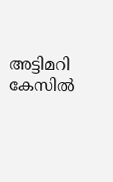അട്ടിമറി കേസിൽ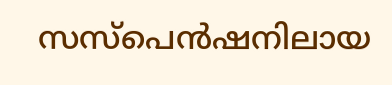സസ്പെൻഷനിലായ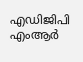എഡിജിപി എംആർ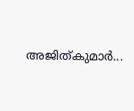അജിത്കുമാർ...